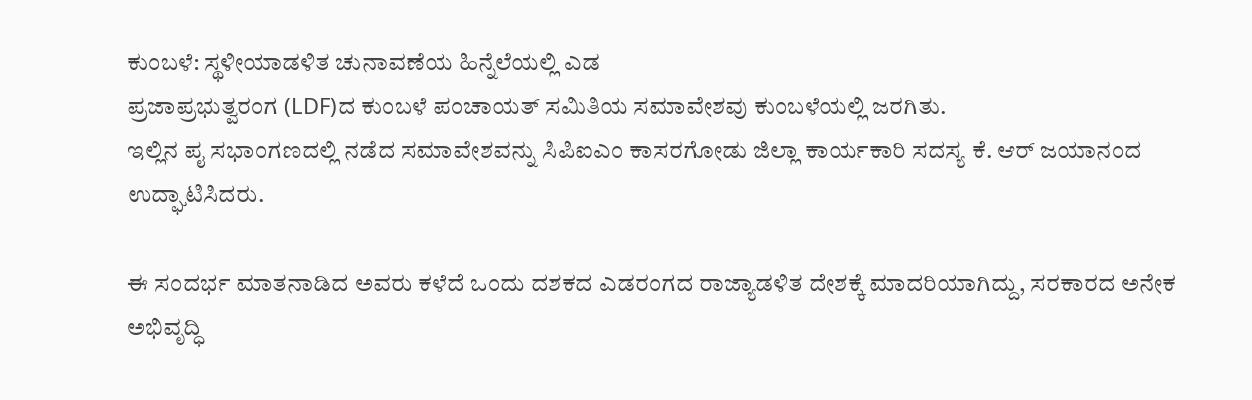ಕುಂಬಳೆ: ಸ್ಥಳೀಯಾಡಳಿತ ಚುನಾವಣೆಯ ಹಿನ್ನೆಲೆಯಲ್ಲಿ ಎಡ
ಪ್ರಜಾಪ್ರಭುತ್ವರಂಗ (LDF)ದ ಕುಂಬಳೆ ಪಂಚಾಯತ್ ಸಮಿತಿಯ ಸಮಾವೇಶವು ಕುಂಬಳೆಯಲ್ಲಿ ಜರಗಿತು.
ಇಲ್ಲಿನ ಪೖ ಸಭಾಂಗಣದಲ್ಲಿ ನಡೆದ ಸಮಾವೇಶವನ್ನು ಸಿಪಿಐಎಂ ಕಾಸರಗೋಡು ಜಿಲ್ಲಾ ಕಾರ್ಯಕಾರಿ ಸದಸ್ಯ ಕೆ. ಆರ್ ಜಯಾನಂದ ಉದ್ಘಾಟಿಸಿದರು.

ಈ ಸಂದರ್ಭ ಮಾತನಾಡಿದ ಅವರು ಕಳೆದೆ ಒಂದು ದಶಕದ ಎಡರಂಗದ ರಾಜ್ಯಾಡಳಿತ ದೇಶಕ್ಕೆ ಮಾದರಿಯಾಗಿದ್ದು, ಸರಕಾರದ ಅನೇಕ ಅಭಿವೃದ್ಧಿ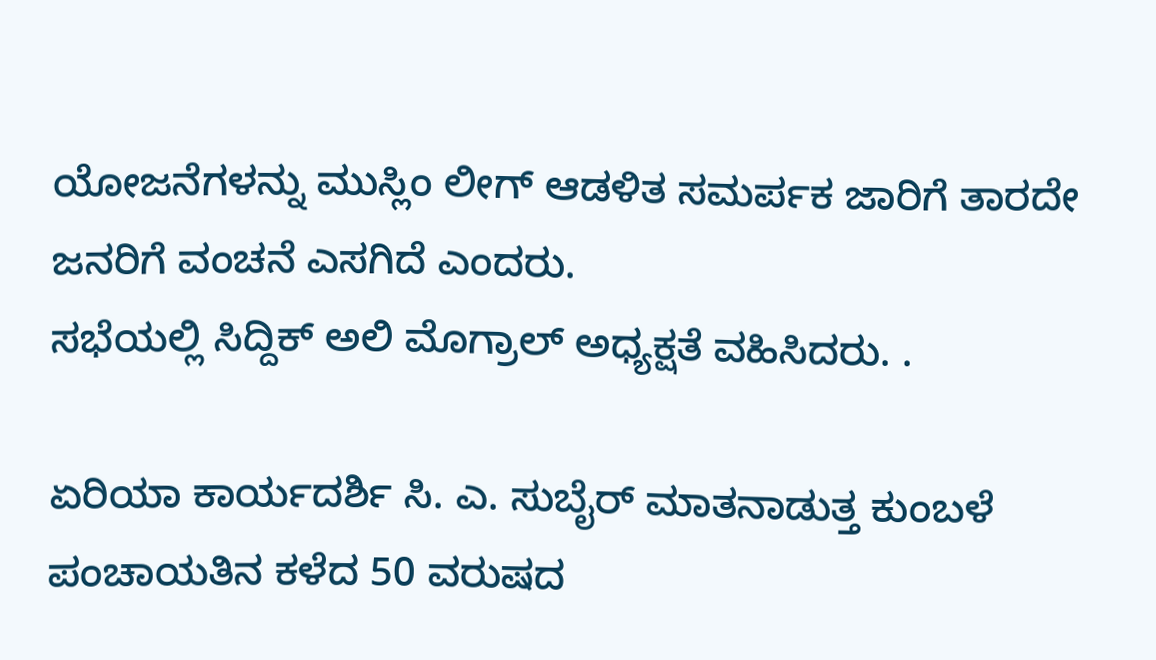ಯೋಜನೆಗಳನ್ನು ಮುಸ್ಲಿಂ ಲೀಗ್ ಆಡಳಿತ ಸಮರ್ಪಕ ಜಾರಿಗೆ ತಾರದೇ ಜನರಿಗೆ ವಂಚನೆ ಎಸಗಿದೆ ಎಂದರು.
ಸಭೆಯಲ್ಲಿ ಸಿದ್ದಿಕ್ ಅಲಿ ಮೊಗ್ರಾಲ್ ಅಧ್ಯಕ್ಷತೆ ವಹಿಸಿದರು. .

ಏರಿಯಾ ಕಾರ್ಯದರ್ಶಿ ಸಿ. ಎ. ಸುಬೈರ್ ಮಾತನಾಡುತ್ತ ಕುಂಬಳೆ ಪಂಚಾಯತಿನ ಕಳೆದ 50 ವರುಷದ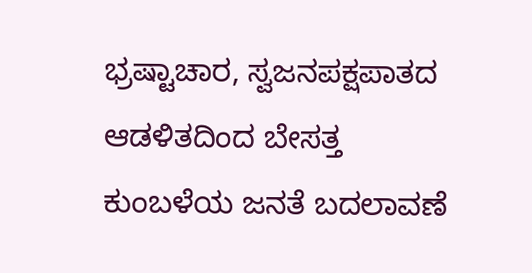ಭ್ರಷ್ಟಾಚಾರ, ಸ್ವಜನಪಕ್ಷಪಾತದ ಆಡಳಿತದಿಂದ ಬೇಸತ್ತ ಕುಂಬಳೆಯ ಜನತೆ ಬದಲಾವಣೆ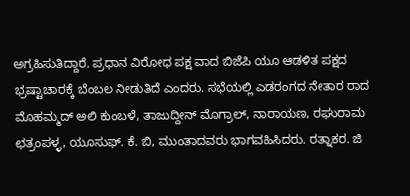ಅಗ್ರಹಿಸುತಿದ್ದಾರೆ. ಪ್ರಧಾನ ವಿರೋಧ ಪಕ್ಷ ವಾದ ಬಿಜೆಪಿ ಯೂ ಆಡಳಿತ ಪಕ್ಷದ ಭ್ರಷ್ಟಾಚಾರಕ್ಕೆ ಬೆಂಬಲ ನೀಡುತಿದೆ ಎಂದರು. ಸಭೆಯಲ್ಲಿ ಎಡರಂಗದ ನೇತಾರ ರಾದ ಮೊಹಮ್ಮದ್ ಅಲಿ ಕುಂಬಳೆ, ತಾಜುದ್ದೀನ್ ಮೊಗ್ರಾಲ್, ನಾರಾಯಣ, ರಘುರಾಮ ಛತ್ರಂಪಳ್ಳ, ಯೂಸುಫ್. ಕೆ. ಬಿ, ಮುಂತಾದವರು ಭಾಗವಹಿಸಿದರು. ರತ್ನಾಕರ. ಜಿ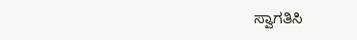ಸ್ವಾಗತಿಸಿ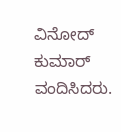ವಿನೋದ್ ಕುಮಾರ್ ವಂದಿಸಿದರು.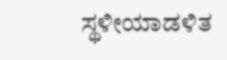ಸ್ಥಳೀಯಾಡಳಿತ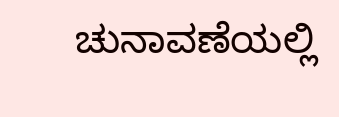ಚುನಾವಣೆಯಲ್ಲಿ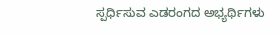ಸ್ಪರ್ಧಿಸುವ ಎಡರಂಗದ ಅಭ್ಯರ್ಥಿಗಳು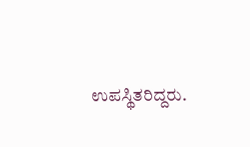ಉಪಸ್ಥಿತರಿದ್ದರು.